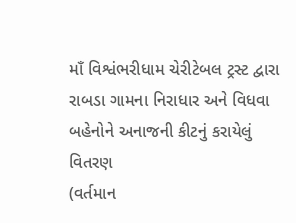માઁ વિશ્વંભરીધામ ચેરીટેબલ ટ્રસ્ટ દ્વારા રાબડા ગામના નિરાધાર અને વિધવા બહેનોને અનાજની કીટનું કરાયેલું વિતરણ
(વર્તમાન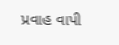પ્રવાહ વાપી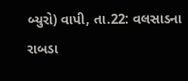બ્યુરો) વાપી, તા.22: વલસાડના રાબડા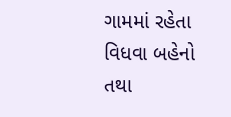ગામમાં રહેતા વિધવા બહેનો તથા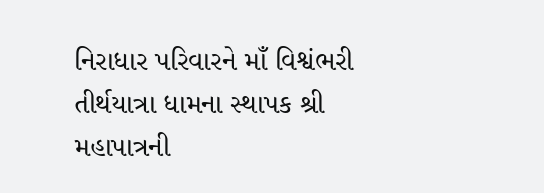નિરાધાર પરિવારને માઁ વિશ્વંભરી તીર્થયાત્રા ધામના સ્થાપક શ્રી મહાપાત્રની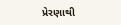પ્રેરણાથી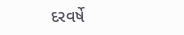દરવર્ષે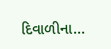દિવાળીના...